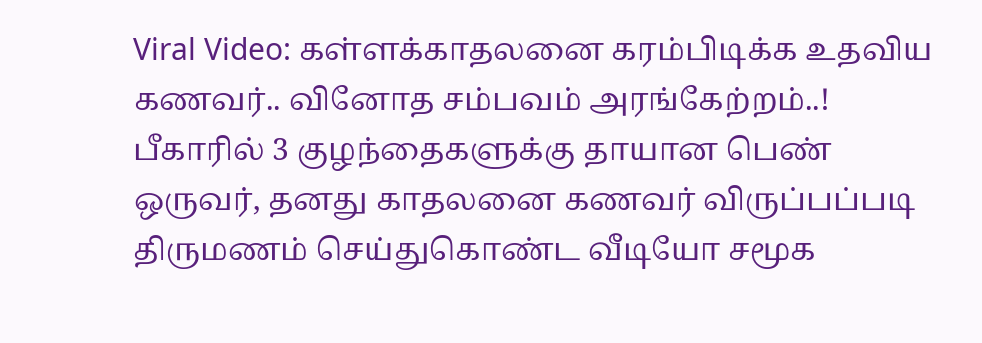Viral Video: கள்ளக்காதலனை கரம்பிடிக்க உதவிய கணவர்.. வினோத சம்பவம் அரங்கேற்றம்..!
பீகாரில் 3 குழந்தைகளுக்கு தாயான பெண் ஒருவர், தனது காதலனை கணவர் விருப்பப்படி திருமணம் செய்துகொண்ட வீடியோ சமூக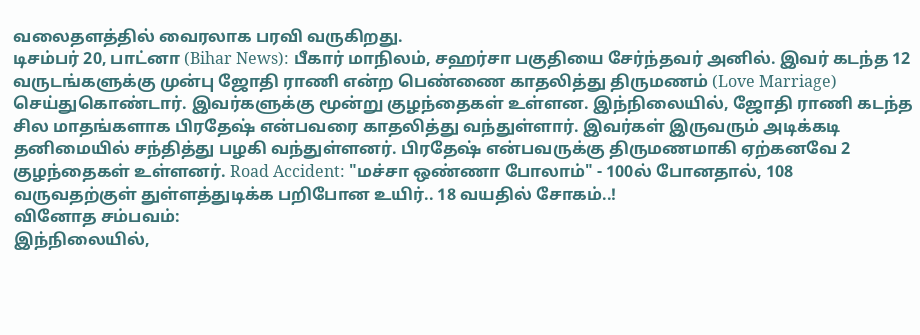வலைதளத்தில் வைரலாக பரவி வருகிறது.
டிசம்பர் 20, பாட்னா (Bihar News): பீகார் மாநிலம், சஹர்சா பகுதியை சேர்ந்தவர் அனில். இவர் கடந்த 12 வருடங்களுக்கு முன்பு ஜோதி ராணி என்ற பெண்ணை காதலித்து திருமணம் (Love Marriage) செய்துகொண்டார். இவர்களுக்கு மூன்று குழந்தைகள் உள்ளன. இந்நிலையில், ஜோதி ராணி கடந்த சில மாதங்களாக பிரதேஷ் என்பவரை காதலித்து வந்துள்ளார். இவர்கள் இருவரும் அடிக்கடி தனிமையில் சந்தித்து பழகி வந்துள்ளனர். பிரதேஷ் என்பவருக்கு திருமணமாகி ஏற்கனவே 2 குழந்தைகள் உள்ளனர். Road Accident: "மச்சா ஒண்ணா போலாம்" - 100ல் போனதால், 108 வருவதற்குள் துள்ளத்துடிக்க பறிபோன உயிர்.. 18 வயதில் சோகம்..!
வினோத சம்பவம்:
இந்நிலையில்,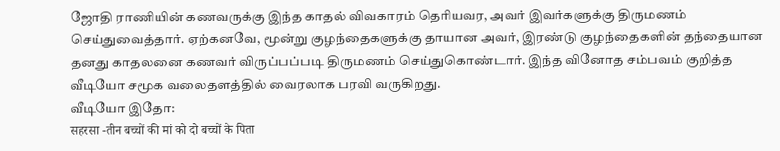ஜோதி ராணியின் கணவருக்கு இந்த காதல் விவகாரம் தெரியவர, அவர் இவர்களுக்கு திருமணம் செய்துவைத்தார். ஏற்கனவே, மூன்று குழந்தைகளுக்கு தாயான அவர், இரண்டு குழந்தைகளின் தந்தையான தனது காதலனை கணவர் விருப்பப்படி திருமணம் செய்துகொண்டார். இந்த வினோத சம்பவம் குறித்த வீடியோ சமூக வலைதளத்தில் வைரலாக பரவி வருகிறது.
வீடியோ இதோ:
सहरसा -तीन बच्चों की मां को दो बच्चों के पिता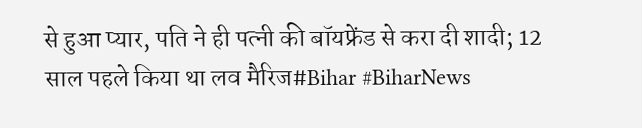से हुआ प्यार, पति ने ही पत्नी की बॉयफ्रेंड से करा दी शादी; 12 साल पहले किया था लव मैरिज#Bihar #BiharNews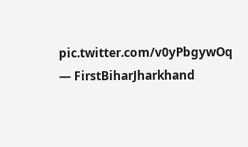pic.twitter.com/v0yPbgywOq
— FirstBiharJharkhand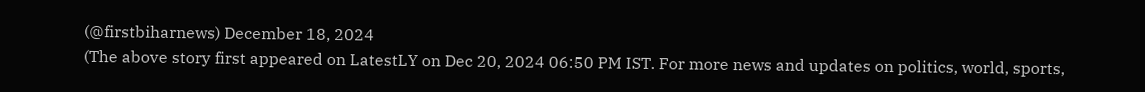(@firstbiharnews) December 18, 2024
(The above story first appeared on LatestLY on Dec 20, 2024 06:50 PM IST. For more news and updates on politics, world, sports,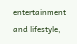entertainment and lifestyle,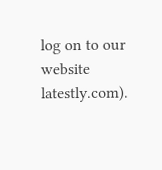log on to our website latestly.com).